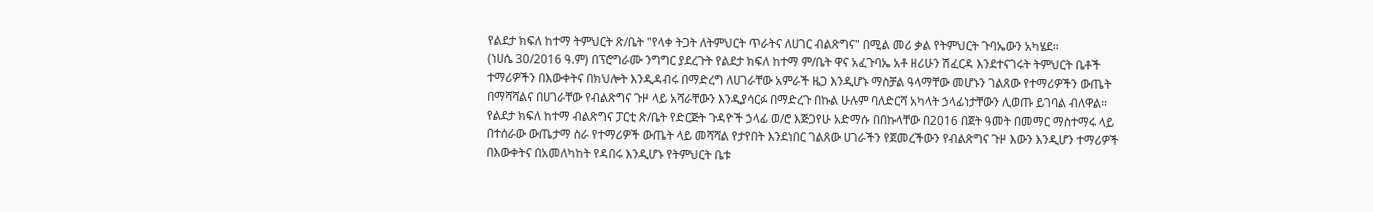የልደታ ክፍለ ከተማ ትምህርት ጽ/ቤት "የላቀ ትጋት ለትምህርት ጥራትና ለሀገር ብልጽግና" በሚል መሪ ቃል የትምህርት ጉባኤውን አካሄደ።
(ነሀሴ 30/2016 ዓ.ም) በፕሮግራሙ ንግግር ያደረጉት የልደታ ክፍለ ከተማ ም/ቤት ዋና አፈጉባኤ አቶ ዘሪሁን ሽፈርዳ እንደተናገሩት ትምህርት ቤቶች ተማሪዎችን በእውቀትና በክህሎት እንዲዳብሩ በማድረግ ለሀገራቸው አምራች ዜጋ እንዲሆኑ ማስቻል ዓላማቸው መሆኑን ገልጸው የተማሪዎችን ውጤት በማሻሻልና በሀገራቸው የብልጽግና ጉዞ ላይ አሻራቸውን እንዲያሳርፉ በማድረጉ በኩል ሁሉም ባለድርሻ አካላት ኃላፊነታቸውን ሊወጡ ይገባል ብለዋል።
የልደታ ክፍለ ከተማ ብልጽግና ፓርቲ ጽ/ቤት የድርጅት ጉዳዮች ኃላፊ ወ/ሮ እጅጋየሁ አድማሱ በበኩላቸው በ2016 በጀት ዓመት በመማር ማስተማሩ ላይ በተሰራው ውጤታማ ስራ የተማሪዎች ውጤት ላይ መሻሻል የታየበት እንደነበር ገልጸው ሀገራችን የጀመረችውን የብልጽግና ጉዞ እውን እንዲሆን ተማሪዎች በእውቀትና በአመለካከት የዳበሩ እንዲሆኑ የትምህርት ቤቱ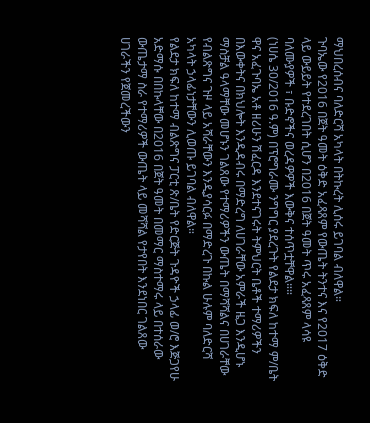ማህበረሰብና ባለድርሻ አካላት በትኩረት ሊሰሩ ይገባል ብለዋል።
ጉባኤው የ2016 በጀት ዓመት ዕቅድ አፈጻጸም የውጤት ትንተና እና የ2017 ዕቅድ ላይ ውይይት የተደረገበት ሲሆን በ2016 በጀት ዓመት ጥሩ አፈጻጸም ላሳዩ ባለሙያዎች ፣ ቡድኖችና ወረዳዎዎች እውቅና ተሰጥቷቸዋል።።
(ነሀሴ 30/2016 ዓ.ም) በፕሮግራሙ ንግግር ያደረጉት የልደታ ክፍለ ከተማ ም/ቤት ዋና አፈጉባኤ አቶ ዘሪሁን ሽፈርዳ እንደተናገሩት ትምህርት ቤቶች ተማሪዎችን በእውቀትና በክህሎት እንዲዳብሩ በማድረግ ለሀገራቸው አምራች ዜጋ እንዲሆኑ ማስቻል ዓላማቸው መሆኑን ገልጸው የተማሪዎችን ውጤት በማሻሻልና በሀገራቸው የብልጽግና ጉዞ ላይ አሻራቸውን እንዲያሳርፉ በማድረጉ በኩል ሁሉም ባለድርሻ አካላት ኃላፊነታቸውን ሊወጡ ይገባል ብለዋል።
የልደታ ክፍለ ከተማ ብልጽግና ፓርቲ ጽ/ቤት የድርጅት ጉዳዮች ኃላፊ ወ/ሮ እጅጋየሁ አድማሱ በበኩላቸው በ2016 በጀት ዓመት በመማር ማስተማሩ ላይ በተሰራው ውጤታማ ስራ የተማሪዎች ውጤት ላይ መሻሻል የታየበት እንደነበር ገልጸው ሀገራችን የጀመረችውን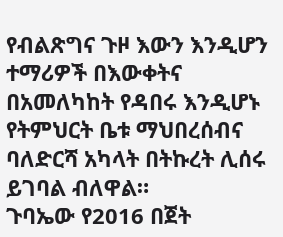የብልጽግና ጉዞ እውን እንዲሆን ተማሪዎች በእውቀትና በአመለካከት የዳበሩ እንዲሆኑ የትምህርት ቤቱ ማህበረሰብና ባለድርሻ አካላት በትኩረት ሊሰሩ ይገባል ብለዋል።
ጉባኤው የ2016 በጀት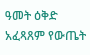ዓመት ዕቅድ አፈጻጸም የውጤት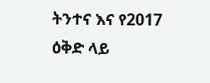ትንተና እና የ2017 ዕቅድ ላይ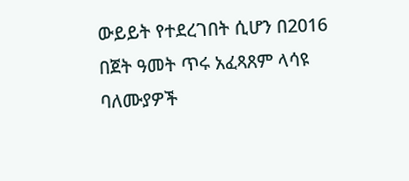ውይይት የተደረገበት ሲሆን በ2016 በጀት ዓመት ጥሩ አፈጻጸም ላሳዩ ባለሙያዎች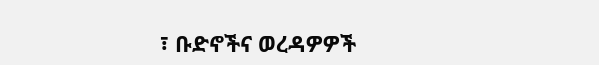፣ ቡድኖችና ወረዳዎዎች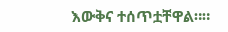እውቅና ተሰጥቷቸዋል።።